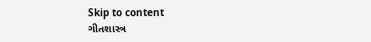Skip to content
ગીતશાસ્ત્ર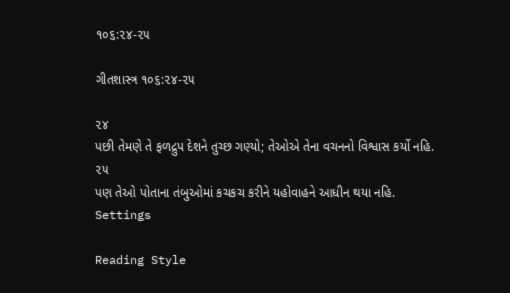૧૦૬:૨૪-૨૫

ગીતશાસ્ત્ર ૧૦૬:૨૪-૨૫

૨૪
પછી તેમણે તે ફળદ્રુપ દેશને તુચ્છ ગણ્યો; તેઓએ તેના વચનનો વિશ્વાસ કર્યો નહિ.
૨૫
પણ તેઓ પોતાના તંબુઓમાં કચકચ કરીને યહોવાહને આધીન થયા નહિ.
Settings

Reading Style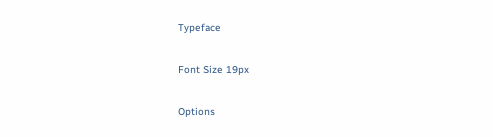Typeface

Font Size 19px

Options